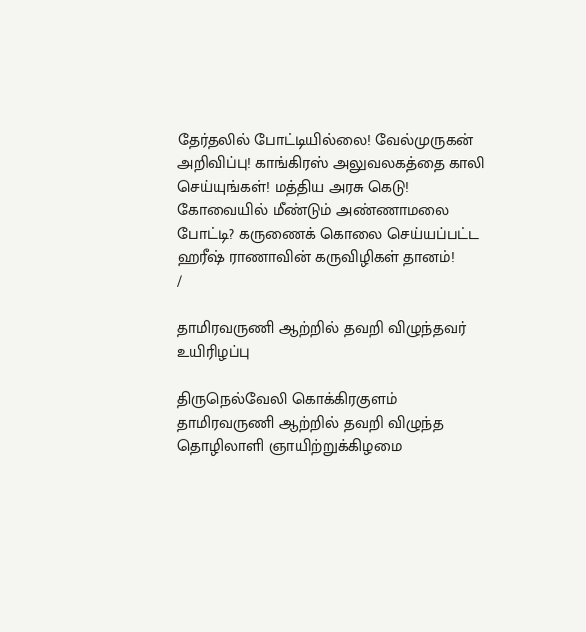தேர்தலில் போட்டியில்லை! வேல்முருகன் அறிவிப்பு! காங்கிரஸ் அலுவலகத்தை காலி செய்யுங்கள்! மத்திய அரசு கெடு! கோவையில் மீண்டும் அண்ணாமலை போட்டி? கருணைக் கொலை செய்யப்பட்ட ஹரீஷ் ராணாவின் கருவிழிகள் தானம்!
/

தாமிரவருணி ஆற்றில் தவறி விழுந்தவர் உயிரிழப்பு

திருநெல்வேலி கொக்கிரகுளம் தாமிரவருணி ஆற்றில் தவறி விழுந்த தொழிலாளி ஞாயிற்றுக்கிழமை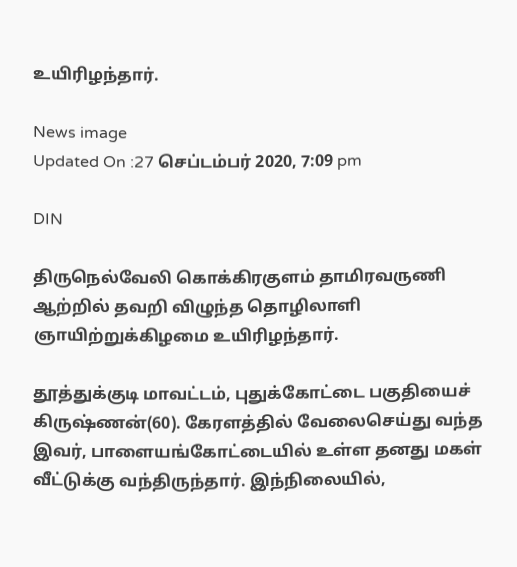உயிரிழந்தார்.

News image
Updated On :27 செப்டம்பர் 2020, 7:09 pm

DIN

திருநெல்வேலி கொக்கிரகுளம் தாமிரவருணி ஆற்றில் தவறி விழுந்த தொழிலாளி ஞாயிற்றுக்கிழமை உயிரிழந்தார்.

தூத்துக்குடி மாவட்டம், புதுக்கோட்டை பகுதியைச் கிருஷ்ணன்(60). கேரளத்தில் வேலைசெய்து வந்த இவர், பாளையங்கோட்டையில் உள்ள தனது மகள் வீட்டுக்கு வந்திருந்தார். இந்நிலையில்,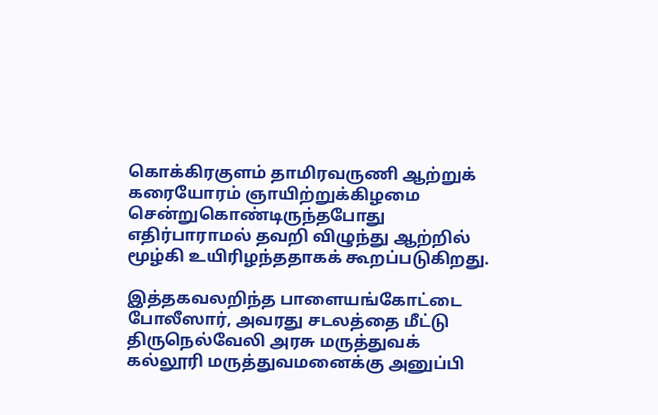கொக்கிரகுளம் தாமிரவருணி ஆற்றுக் கரையோரம் ஞாயிற்றுக்கிழமை சென்றுகொண்டிருந்தபோது எதிர்பாராமல் தவறி விழுந்து ஆற்றில் மூழ்கி உயிரிழந்ததாகக் கூறப்படுகிறது.

இத்தகவலறிந்த பாளையங்கோட்டை போலீஸார், அவரது சடலத்தை மீட்டு திருநெல்வேலி அரசு மருத்துவக் கல்லூரி மருத்துவமனைக்கு அனுப்பி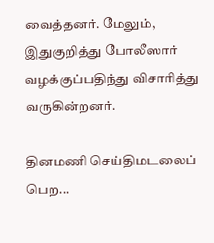வைத்தனர். மேலும், இதுகுறித்து போலீஸார் வழக்குப்பதிந்து விசாரித்து வருகின்றனர்.

தினமணி செய்திமடலைப் பெற...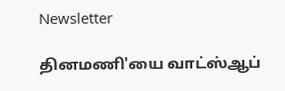Newsletter

தினமணி'யை வாட்ஸ்ஆப்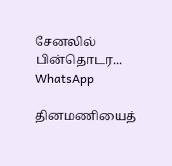சேனலில் பின்தொடர... WhatsApp

தினமணியைத்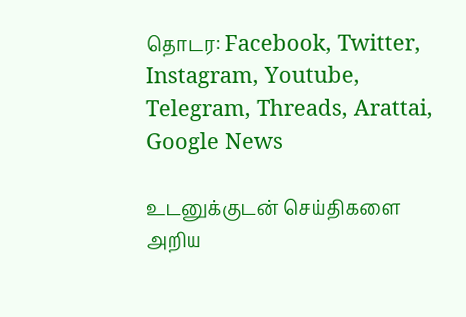தொடர: Facebook, Twitter, Instagram, Youtube, Telegram, Threads, Arattai, Google News

உடனுக்குடன் செய்திகளை அறிய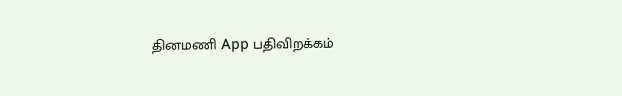தினமணி App பதிவிறக்கம்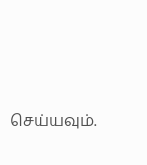செய்யவும்.